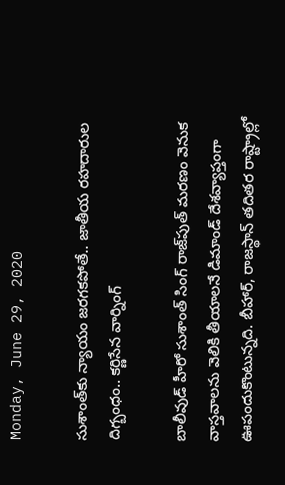Monday, June 29, 2020

సుశాంత్‌కు న్యాయం జరగకపోతే.. జాతీయ రహదారుల దిగ్బంధం.. కర్ణిసేన వార్నింగ్

బాలీవుడ్ హీరో సుశాంత్ సింగ్ రాజ్‌పుత్ మరణం వెనుక వాస్తవాలను వెలికి తీయాలనే డిమాండ్‌ దేశవ్యాప్తంగా ఊపందుకొంటున్నది. బీహార్, రాజస్థాన్ తదితర రాష్ట్రాల్లో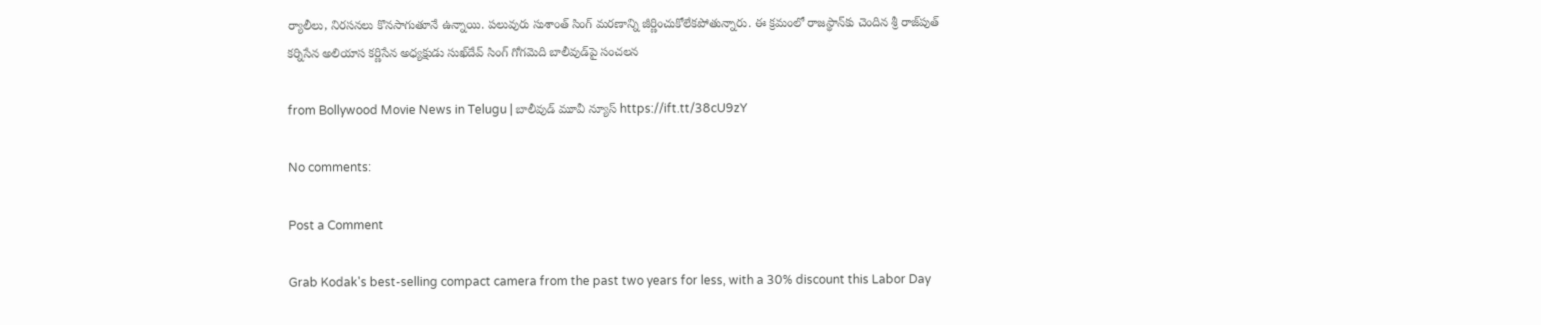ర్యాలీలు, నిరసనలు కొనసాగుతూనే ఉన్నాయి. పలువురు సుశాంత్ సింగ్ మరణాన్ని జీర్ణించుకోలేకపోతున్నారు. ఈ క్రమంలో రాజస్థాన్‌కు చెందిన శ్రీ రాజ్‌పుత్ కర్నిసేన అలియాస కర్ణిసేన అధ్యక్షుడు సుఖ్‌దేవ్ సింగ్ గోగమెది బాలీవుడ్‌పై సంచలన

from Bollywood Movie News in Telugu | బాలీవుడ్ మూవీ న్యూస్ https://ift.tt/38cU9zY

No comments:

Post a Comment

Grab Kodak's best-selling compact camera from the past two years for less, with a 30% discount this Labor Day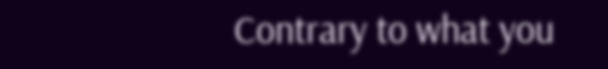Contrary to what you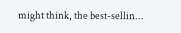might think, the best-sellin...